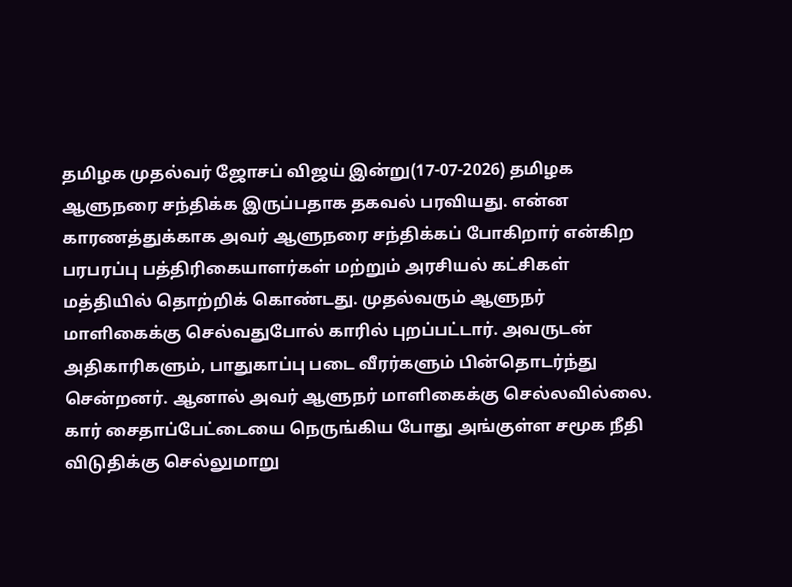தமிழக முதல்வர் ஜோசப் விஜய் இன்று(17-07-2026) தமிழக ஆளுநரை சந்திக்க இருப்பதாக தகவல் பரவியது. என்ன காரணத்துக்காக அவர் ஆளுநரை சந்திக்கப் போகிறார் என்கிற பரபரப்பு பத்திரிகையாளர்கள் மற்றும் அரசியல் கட்சிகள் மத்தியில் தொற்றிக் கொண்டது. முதல்வரும் ஆளுநர் மாளிகைக்கு செல்வதுபோல் காரில் புறப்பட்டார். அவருடன் அதிகாரிகளும், பாதுகாப்பு படை வீரர்களும் பின்தொடர்ந்து சென்றனர். ஆனால் அவர் ஆளுநர் மாளிகைக்கு செல்லவில்லை. கார் சைதாப்பேட்டையை நெருங்கிய போது அங்குள்ள சமூக நீதி விடுதிக்கு செல்லுமாறு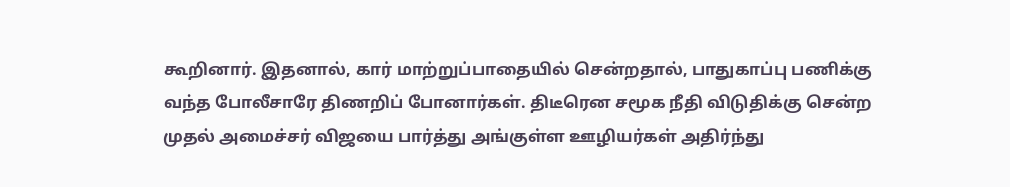கூறினார். இதனால், கார் மாற்றுப்பாதையில் சென்றதால், பாதுகாப்பு பணிக்கு வந்த போலீசாரே திணறிப் போனார்கள். திடீரென சமூக நீதி விடுதிக்கு சென்ற முதல் அமைச்சர் விஜயை பார்த்து அங்குள்ள ஊழியர்கள் அதிர்ந்து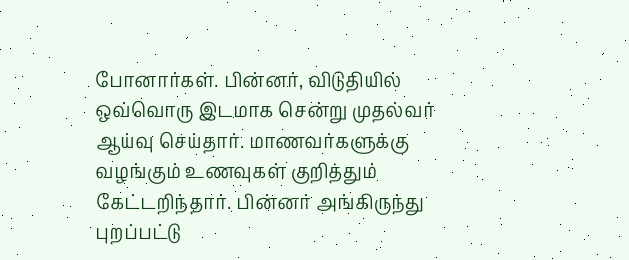போனார்கள். பின்னர், விடுதியில் ஒவ்வொரு இடமாக சென்று முதல்வர் ஆய்வு செய்தார். மாணவர்களுக்கு வழங்கும் உணவுகள் குறித்தும் கேட்டறிந்தார். பின்னர் அங்கிருந்து புறப்பட்டு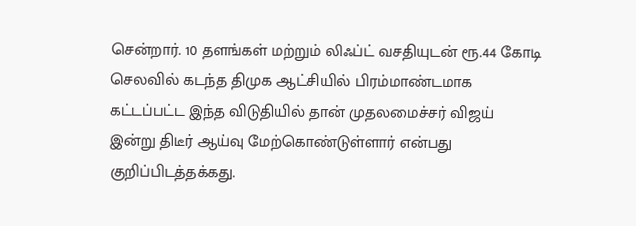சென்றார். 10 தளங்கள் மற்றும் லிஃப்ட் வசதியுடன் ரூ.44 கோடி செலவில் கடந்த திமுக ஆட்சியில் பிரம்மாண்டமாக கட்டப்பட்ட இந்த விடுதியில் தான் முதலமைச்சர் விஜய் இன்று திடீர் ஆய்வு மேற்கொண்டுள்ளார் என்பது குறிப்பிடத்தக்கது.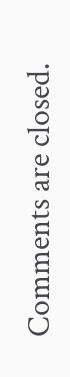Comments are closed.